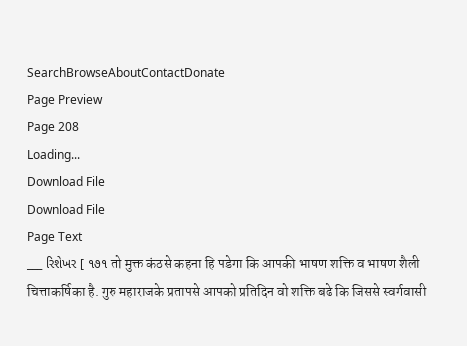SearchBrowseAboutContactDonate
Page Preview
Page 208
Loading...
Download File
Download File
Page Text
___ રિશેખર [ ૧૭૧ तो मुक्त कंठसे कहना हि पडेगा कि आपकी भाषण शक्ति व भाषण शैली चित्ताकर्षिका है. गुरु महाराजके प्रतापसे आपको प्रतिदिन वो शक्ति बढे कि जिससे स्वर्गवासी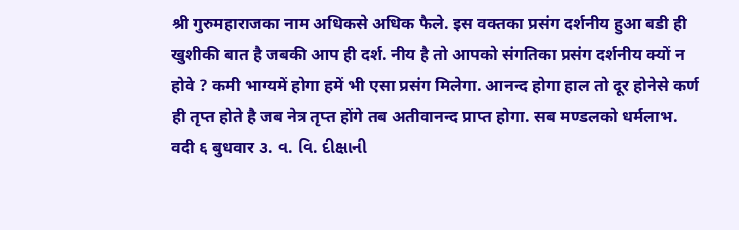श्री गुरुमहाराजका नाम अधिकसे अधिक फैले. इस वक्तका प्रसंग दर्शनीय हुआ बडी ही खुशीकी बात है जबकी आप ही दर्श. नीय है तो आपको संगतिका प्रसंग दर्शनीय क्यों न होवे ? कमी भाग्यमें होगा हमें भी एसा प्रसंग मिलेगा. आनन्द होगा हाल तो दूर होनेसे कर्ण ही तृप्त होते है जब नेत्र तृप्त होंगे तब अतीवानन्द प्राप्त होगा. सब मण्डलको धर्मलाभ. वदी ६ बुधवार ૩. વ. વિ. દીક્ષાની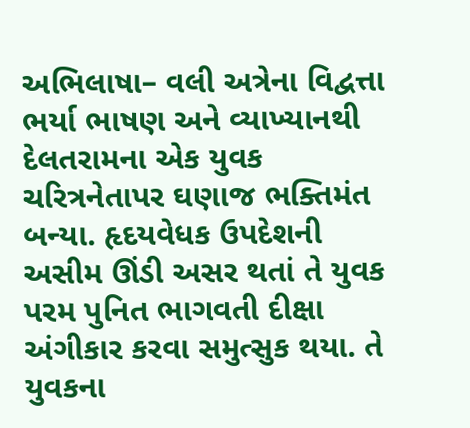અભિલાષા– વલી અત્રેના વિદ્વત્તા ભર્યા ભાષણ અને વ્યાખ્યાનથી દેલતરામના એક યુવક ચરિત્રનેતાપર ઘણાજ ભક્તિમંત બન્યા. હૃદયવેધક ઉપદેશની અસીમ ઊંડી અસર થતાં તે યુવક પરમ પુનિત ભાગવતી દીક્ષા અંગીકાર કરવા સમુત્સુક થયા. તે યુવકના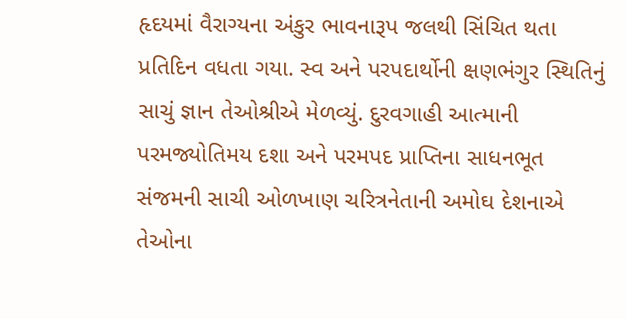હૃદયમાં વૈરાગ્યના અંકુર ભાવનારૂપ જલથી સિંચિત થતા પ્રતિદિન વધતા ગયા. સ્વ અને પરપદાર્થોની ક્ષણભંગુર સ્થિતિનું સાચું જ્ઞાન તેઓશ્રીએ મેળવ્યું. દુરવગાહી આત્માની પરમજ્યોતિમય દશા અને પરમપદ પ્રાપ્તિના સાધનભૂત સંજમની સાચી ઓળખાણ ચરિત્રનેતાની અમોઘ દેશનાએ તેઓના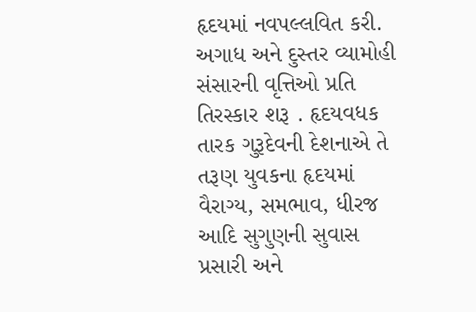હૃદયમાં નવપલ્લવિત કરી. અગાધ અને દુસ્તર વ્યામોહી સંસારની વૃત્તિઓ પ્રતિ તિરસ્કાર શરૂ . હૃદયવધક તારક ગુરૂદેવની દેશનાએ તે તરૂણ યુવકના હૃદયમાં વૈરાગ્ય, સમભાવ, ધીરજ આદિ સુગુણની સુવાસ પ્રસારી અને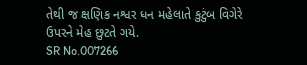તેથી જ ક્ષણિક નશ્વર ધન મહેલાતે કુટુંબ વિગેરે ઉપરને મેહ છુટતે ગયે.
SR No.007266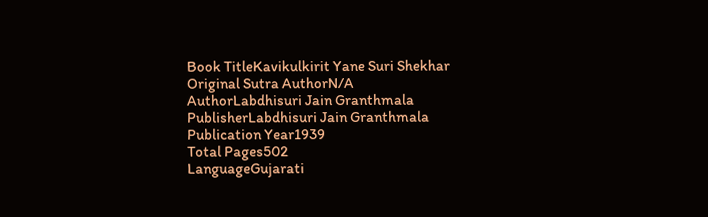Book TitleKavikulkirit Yane Suri Shekhar
Original Sutra AuthorN/A
AuthorLabdhisuri Jain Granthmala
PublisherLabdhisuri Jain Granthmala
Publication Year1939
Total Pages502
LanguageGujarati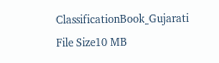ClassificationBook_Gujarati
File Size10 MB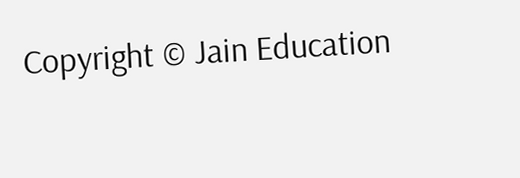Copyright © Jain Education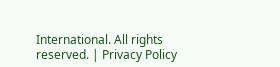International. All rights reserved. | Privacy Policy